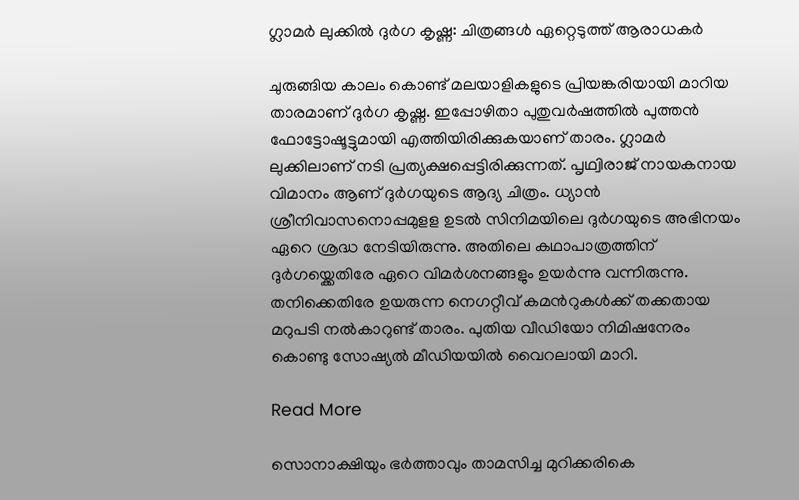ഗ്ലാമര്‍ ലുക്കില്‍ ദുര്‍ഗ കൃഷ്ണ: ചിത്രങ്ങൾ ഏറ്റെടുത്ത് ആരാധകർ

ചുരുങ്ങിയ കാലം കൊണ്ട് മലയാളികളുടെ പ്രിയങ്കരിയായി മാറിയ താരമാണ് ദുര്‍ഗ കൃഷ്ണ. ഇപ്പോഴിതാ പുതുവര്‍ഷത്തില്‍ പുത്തന്‍ ഫോട്ടോഷൂട്ടുമായി എത്തിയിരിക്കുകയാണ് താരം. ഗ്ലാമര്‍ ലുക്കിലാണ് നടി പ്രത്യക്ഷപ്പെട്ടിരിക്കുന്നത്. പൃഥ്വിരാജ് നായകനായ വിമാനം ആണ് ദുര്‍ഗയുടെ ആദ്യ ചിത്രം. ധ്യാന്‍ ശ്രീനിവാസനൊപ്പമുളള ഉടല്‍ സിനിമയിലെ ദുര്‍ഗയുടെ അഭിനയം ഏറെ ശ്രദ്ധ നേടിയിരുന്നു. അതിലെ കഥാപാത്രത്തിന് ദുര്‍ഗയ്ക്കെതിരേ ഏറെ വിമര്‍ശനങ്ങളും ഉയര്‍ന്നു വന്നിരുന്നു. തനിക്കെതിരേ ഉയരുന്ന നെഗറ്റീവ് കമന്‍റുകള്‍ക്ക് തക്കതായ മറുപടി നല്‍കാറുണ്ട് താരം. പുതിയ വീഡിയോ നിമിഷനേരം കൊണ്ടു സോഷ്യൽ മീഡിയയിൽ വൈറലായി മാറി.

Read More

സൊനാക്ഷിയും ഭർത്താവും താമസിച്ച മുറിക്കരികെ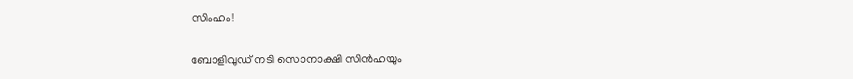സിംഹം!

ബോളിവുഡ് നടി സൊനാക്ഷി സിൻഹയും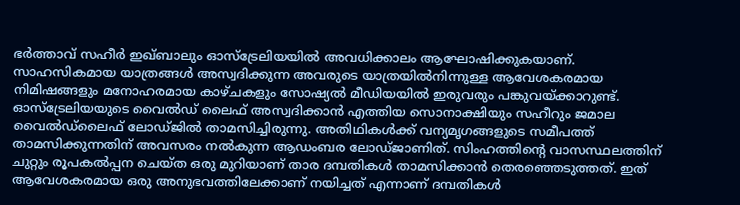ഭർത്താവ് സഹീർ ഇഖ്ബാലും ഓസ്‌ട്രേലിയയിൽ അവധിക്കാലം ആഘോഷിക്കുകയാണ്. സാഹസികമായ യാത്രങ്ങള്‍ അസ്വദിക്കുന്ന അവരുടെ യാത്രയിൽനിന്നുള്ള ആവേശകരമായ നിമിഷങ്ങളും മനോഹരമായ കാഴ്ചകളും സോഷ്യൽ മീഡിയയിൽ ഇരുവരും പങ്കുവയ്ക്കാറുണ്ട്. ഓസ്‌ട്രേലിയയുടെ വൈല്‍ഡ് ലൈഫ് അസ്വദിക്കാന്‍ എത്തിയ സൊനാക്ഷിയും സഹീറും ജമാല വൈൽഡ്‌ലൈഫ് ലോഡ്ജിൽ താമസിച്ചിരുന്നു. അതിഥികൾക്ക് വന്യമൃഗങ്ങളുടെ സമീപത്ത് താമസിക്കുന്നതിന് അവസരം നല്‍കുന്ന ആഡംബര ലോഡ്ജാണിത്. സിംഹത്തിന്‍റെ വാസസ്ഥലത്തിന് ചുറ്റും രൂപകൽപ്പന ചെയ്ത ഒരു മുറിയാണ് താര ദമ്പതികള്‍ താമസിക്കാൻ തെരഞ്ഞെടുത്തത്. ഇത് ആവേശകരമായ ഒരു അനുഭവത്തിലേക്കാണ് നയിച്ചത് എന്നാണ് ദമ്പതികള്‍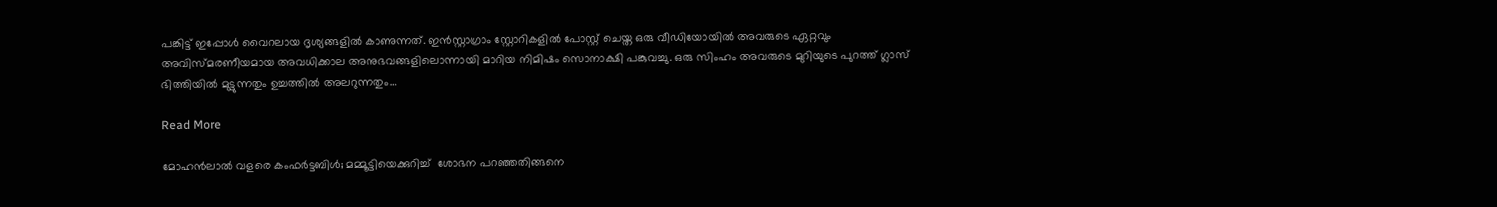പങ്കിട്ട് ഇപ്പോള്‍ വൈറലായ ദൃശ്യങ്ങളില്‍ കാണുന്നത്. ഇൻസ്റ്റാഗ്രാം സ്റ്റോറികളിൽ പോസ്റ്റ് ചെയ്ത ഒരു വീഡിയോയിൽ അവരുടെ ഏറ്റവും അവിസ്മരണീയമായ അവധിക്കാല അനുഭവങ്ങളിലൊന്നായി മാറിയ നിമിഷം സൊനാക്ഷി പങ്കുവച്ചു. ഒരു സിംഹം അവരുടെ മുറിയുടെ പുറത്ത് ഗ്ലാസ് ഭിത്തിയിൽ മുട്ടുന്നതും ഉച്ചത്തിൽ അലറുന്നതും…

Read More

മോഹൻലാൽ വളരെ കംഫർട്ടബിൾ; മമ്മൂട്ടിയെക്കുറിച്ച്  ശോഭന പറഞ്ഞതിങ്ങനെ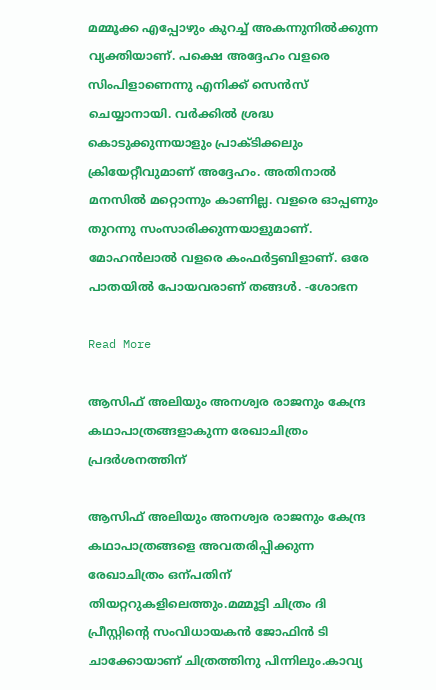മമ്മൂക്ക എപ്പോഴും കുറച്ച് അകന്നുനിൽക്കുന്ന വ്യക്തിയാണ്. പക്ഷെ അദ്ദേഹം വളരെ സിംപിളാണെന്നു എനിക്ക് സെൻസ് ചെയ്യാനായി. വർക്കിൽ ശ്രദ്ധ കൊടുക്കുന്നയാളും പ്രാക്ടിക്കലും ക്രിയേറ്റീവുമാണ് അദ്ദേഹം. അതിനാൽ മനസിൽ മറ്റൊന്നും കാണില്ല. വളരെ ഓപ്പണും തുറന്നു സംസാരിക്കുന്നയാളുമാണ്. മോഹൻലാൽ വളരെ കംഫർട്ടബിളാണ്. ഒരേ പാതയിൽ പോയവരാണ് തങ്ങൾ. -ശോഭന

Read More

ആസിഫ് അലിയും അനശ്വര രാജനും കേന്ദ്ര കഥാപാത്രങ്ങളാകുന്ന രേഖാചിത്രം പ്രദർശനത്തിന്

ആസിഫ് അലിയും അനശ്വര രാജനും കേന്ദ്ര കഥാപാത്രങ്ങളെ അവതരിപ്പിക്കുന്ന രേഖാചിത്രം ഒന്പതിന് തിയറ്ററുകളിലെത്തും.മമ്മൂട്ടി ചിത്രം ദി പ്രീസ്റ്റിന്‍റെ സംവിധായകൻ ജോഫിൻ ടി ചാക്കോയാണ് ചിത്രത്തിനു പിന്നിലും.കാവ്യ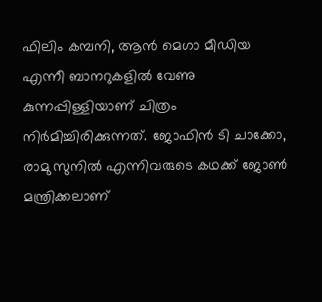ഫിലിം കമ്പനി, ആൻ മെഗാ മീഡിയ എന്നീ ബാനറുകളിൽ വേണു കുന്നപ്പിള്ളിയാണ് ചിത്രം നിർമിച്ചിരിക്കുന്നത്. ജോഫിൻ ടി ചാക്കോ, രാമു സുനിൽ എന്നിവരുടെ കഥക്ക് ജോൺ മന്ത്രിക്കലാണ്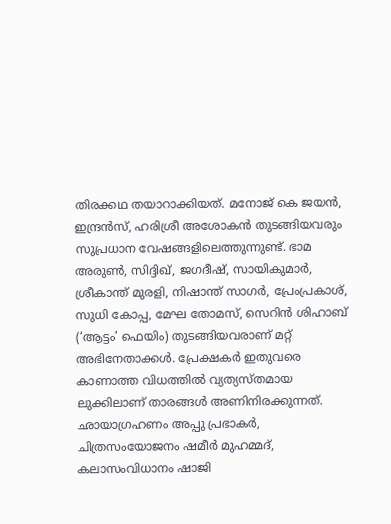തിരക്കഥ തയാറാക്കിയത്. മനോജ് കെ ജയൻ, ഇന്ദ്രൻസ്, ഹരിശ്രീ അശോകൻ തുടങ്ങിയവരും സുപ്രധാന വേഷങ്ങളിലെത്തുന്നുണ്ട്. ഭാമ അരുൺ, സിദ്ദിഖ്, ജഗദീഷ്, സായികുമാർ, ശ്രീകാന്ത് മുരളി, നിഷാന്ത് സാഗർ, പ്രേംപ്രകാശ്, സുധി കോപ്പ, മേഘ തോമസ്, സെറിൻ ശിഹാബ് (‘ആട്ടം’ ഫെയിം) തുടങ്ങിയവരാണ് മറ്റ് അഭിനേതാക്കൾ. പ്രേക്ഷകർ ഇതുവരെ കാണാത്ത വിധത്തിൽ വ്യത്യസ്തമായ ലുക്കിലാണ് താരങ്ങൾ അണിനിരക്കുന്നത്. ഛായാഗ്രഹണം അപ്പു പ്രഭാകർ, ചിത്രസംയോജനം ഷമീർ മുഹമ്മദ്, കലാസംവിധാനം ഷാജി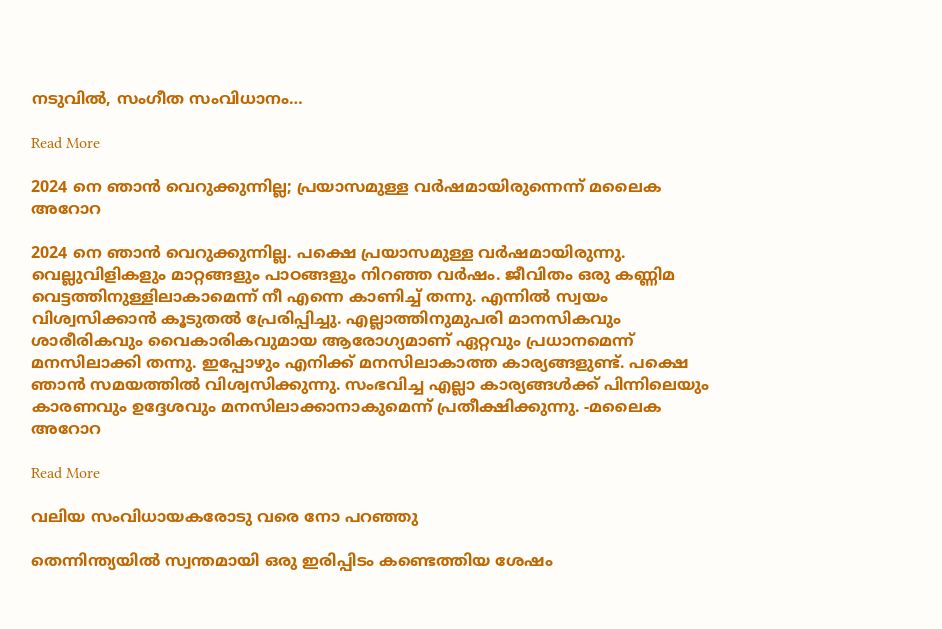നടുവിൽ, സംഗീത സംവിധാനം…

Read More

2024 നെ ഞാൻ വെറുക്കുന്നില്ല; പ്രയാസമുള്ള വർഷമായിരുന്നെന്ന് മലൈക അറോറ

2024 നെ ഞാൻ വെറുക്കുന്നില്ല. പക്ഷെ പ്രയാസമുള്ള വർഷമായിരുന്നു. വെല്ലുവിളികളും മാറ്റങ്ങളും പാഠങ്ങളും നിറഞ്ഞ വർഷം. ജീവിതം ഒരു കണ്ണിമ വെട്ടത്തിനുള്ളിലാകാമെന്ന് നീ എന്നെ കാണിച്ച് തന്നു. എന്നിൽ സ്വയം വിശ്വസിക്കാൻ കൂടുതൽ പ്രേരിപ്പിച്ചു. എല്ലാത്തിനുമുപരി മാനസികവും ശാരീരികവും വൈകാരികവുമായ ആരോഗ്യമാണ് ഏറ്റവും പ്രധാനമെന്ന് മനസിലാക്കി തന്നു. ഇപ്പോഴും എനിക്ക് മനസിലാകാത്ത കാര്യങ്ങളുണ്ട്. പക്ഷെ ഞാൻ സമയത്തിൽ വിശ്വസിക്കുന്നു. സംഭവിച്ച എല്ലാ കാര്യങ്ങൾക്ക് പിന്നിലെയും കാരണവും ഉദ്ദേശവും മനസിലാക്കാനാകുമെന്ന് പ്രതീക്ഷിക്കുന്നു. -മലൈക അറോറ

Read More

വലിയ സംവിധായകരോടു വരെ നോ പറഞ്ഞു

തെന്നിന്ത്യയിൽ സ്വന്തമായി ഒരു ഇരിപ്പിടം കണ്ടെത്തിയ ശേഷം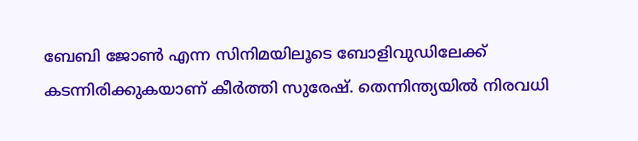ബേബി ജോൺ എന്ന സിനിമയിലൂടെ ബോളിവുഡിലേക്ക് കടന്നിരിക്കുകയാണ് കീർത്തി സുരേഷ്. തെന്നിന്ത്യയിൽ നിരവധി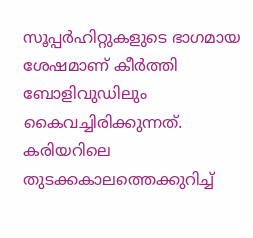സൂപ്പർഹിറ്റുകളുടെ ഭാഗമായ ശേഷമാണ് കീർത്തി ബോളിവുഡിലും കൈവച്ചിരിക്കുന്നത്. കരിയറിലെ തുടക്കകാലത്തെക്കുറിച്ച്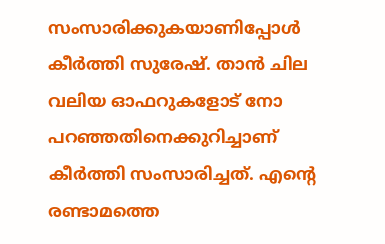സംസാരിക്കുകയാണിപ്പോൾ കീർത്തി സുരേഷ്. താൻ ചില വലിയ ഓഫറുകളോട് നോ പറഞ്ഞതിനെക്കുറിച്ചാണ് കീർത്തി സംസാരിച്ചത്. എന്‍റെ രണ്ടാമത്തെ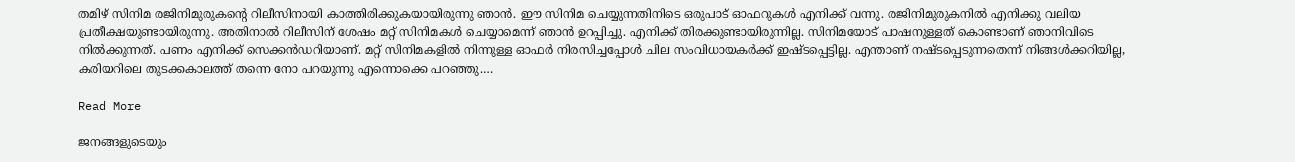തമിഴ് സിനിമ രജിനിമുരുകന്‍റെ റിലീസിനായി കാത്തിരിക്കുകയായിരുന്നു ഞാൻ. ഈ സിനിമ ചെയ്യുന്നതിനിടെ ഒരുപാട് ഓഫറുകൾ എനിക്ക് വന്നു. രജിനിമുരുകനിൽ എനിക്കു വലിയ പ്രതീക്ഷയുണ്ടായിരുന്നു. അതിനാൽ റിലീസിന് ശേഷം മറ്റ് സിനിമകൾ ചെയ്യാമെന്ന് ഞാൻ ഉറപ്പിച്ചു. എനിക്ക് തിരക്കുണ്ടായിരുന്നില്ല. സിനിമയോട് പാഷനുള്ളത് കൊണ്ടാണ് ഞാനിവിടെ നിൽക്കുന്നത്. പണം എനിക്ക് സെക്കൻഡറിയാണ്. മറ്റ് സിനിമകളിൽ നിന്നുള്ള ഓഫർ നിരസിച്ചപ്പോൾ ചില സംവിധായകർക്ക് ഇഷ്ടപ്പെട്ടില്ല. എന്താണ് നഷ്‌ട‌പ്പെടുന്നതെന്ന് നിങ്ങൾക്കറിയില്ല, കരിയറിലെ തുടക്കകാലത്ത് തന്നെ നോ പറയുന്നു എന്നൊക്കെ പറഞ്ഞു.…

Read More

ജനങ്ങളുടെയും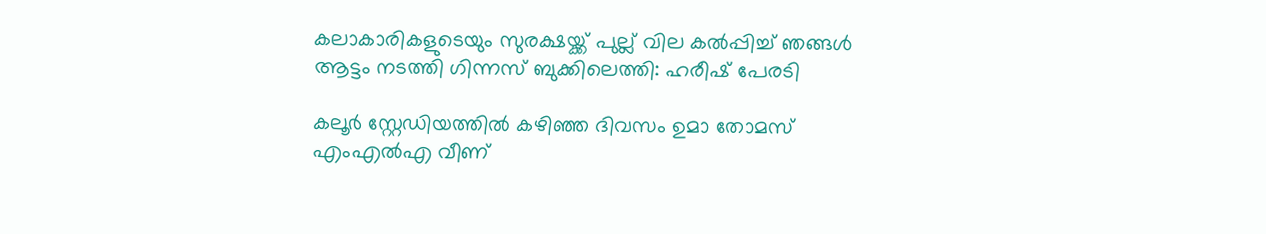കലാകാരികളുടെയും സുരക്ഷയ്ക്ക് പുല്ല് വില കൽപ്പിച്ച് ഞങ്ങൾ ആട്ടം നടത്തി ഗിന്നസ് ബുക്കിലെത്തി: ഹരീഷ് പേരടി

കലൂർ സ്റ്റേഡിയത്തിൽ കഴിഞ്ഞ ദിവസം ഉമാ തോമസ് എംഎൽഎ വീണ്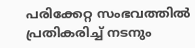പരിക്കേറ്റ സംഭവത്തിൽ പ്രതികരിച്ച് നടനും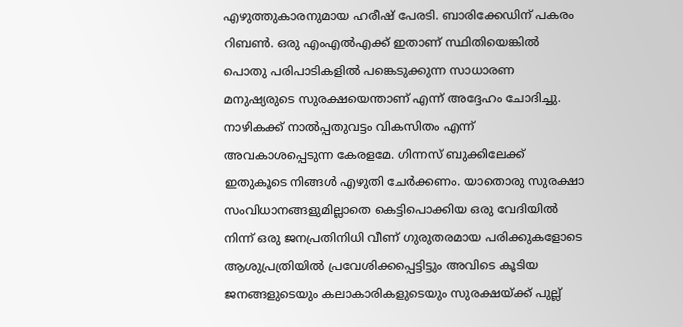എഴുത്തുകാരനുമായ ഹരീഷ് പേരടി. ബാരിക്കേഡിന് പകരം റിബൺ. ഒരു എംഎൽഎക്ക് ഇതാണ് സ്ഥിതിയെങ്കിൽ പൊതു പരിപാടികളിൽ പങ്കെടുക്കുന്ന സാധാരണ മനുഷ്യരുടെ സുരക്ഷയെന്താണ് എന്ന് അദ്ദേഹം ചോദിച്ചു. നാഴികക്ക് നാൽപ്പതുവട്ടം വികസിതം എന്ന് അവകാശപ്പെടുന്ന കേരളമേ. ഗിന്നസ് ബുക്കിലേക്ക് ഇതുകൂടെ നിങ്ങൾ എഴുതി ചേർക്കണം. യാതൊരു സുരക്ഷാ സംവിധാനങ്ങളുമില്ലാതെ കെട്ടിപൊക്കിയ ഒരു വേദിയിൽ നിന്ന് ഒരു ജനപ്രതിനിധി വീണ് ഗുരുതരമായ പരിക്കുകളോടെ ആശുപ്രത്രിയിൽ പ്രവേശിക്കപ്പെട്ടിട്ടും അവിടെ കൂടിയ ജനങ്ങളുടെയും കലാകാരികളുടെയും സുരക്ഷയ്ക്ക് പുല്ല്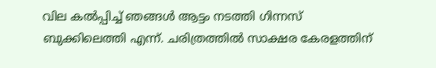വില കൽപ്പിച്ച് ഞങ്ങൾ ആട്ടം നടത്തി ഗിന്നസ് ബുക്കിലെത്തി എന്ന്. ചരിത്രത്തിൽ സാക്ഷര കേരളത്തിന്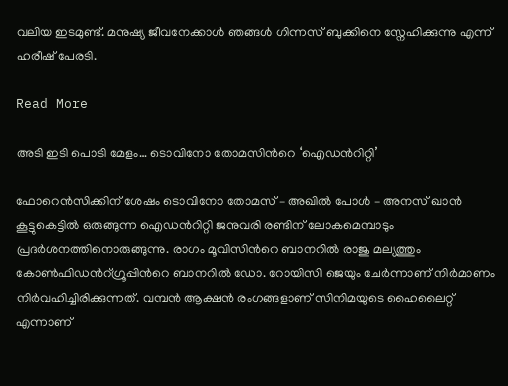വലിയ ഇടമുണ്ട്. മനുഷ്യ ജീവനേക്കാൾ ഞങ്ങൾ ഗിന്നസ് ബുക്കിനെ സ്നേഹിക്കുന്നു എന്ന് ഹരീഷ് പേരടി.

Read More

അടി ഇടി പൊടി മേളം… ടൊവിനോ തോമസിന്‍റെ ‘ഐഡന്‍റിറ്റി’

ഫോറെൻസിക്കിന് ശേഷം ടൊവിനോ തോമസ് – അഖിൽ പോൾ – അനസ് ഖാൻ കൂട്ടുകെട്ടിൽ ഒരുങ്ങുന്ന ഐഡന്‍റിറ്റി ജനുവരി രണ്ടിന് ലോകമെമ്പാടും പ്രദർശനത്തിനൊരുങ്ങുന്നു. രാഗം മൂവിസിന്‍റെ ബാനറിൽ രാജു മല്യത്തും കോൺഫിഡന്‍റ്ഗ്രൂപ്പിന്‍റെ ബാനറിൽ ഡോ. റോയിസി ജെയും ചേർന്നാണ് നിർമാണം നിർവഹിച്ചിരിക്കുന്നത്. വമ്പൻ ആക്ഷൻ രംഗങ്ങളാണ് സിനിമയുടെ ഹൈലൈറ്റ് എന്നാണ്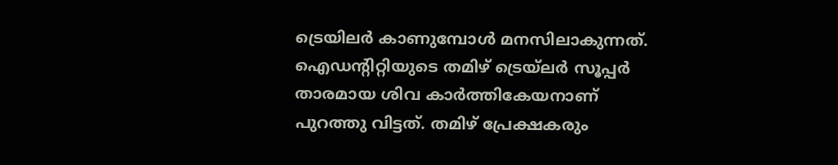ട്രെയിലർ കാണുമ്പോൾ മനസിലാകുന്നത്. ഐഡന്‍റിറ്റിയുടെ തമിഴ് ട്രെയ്‌ലർ സൂപ്പർ താരമായ ശിവ കാർത്തികേയനാണ് പുറത്തു വിട്ടത്. തമിഴ് പ്രേക്ഷകരും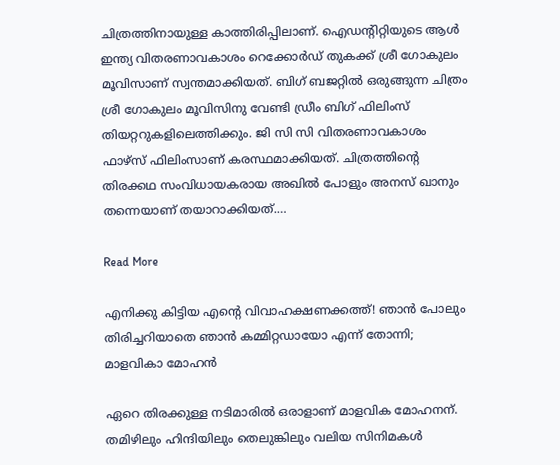ചിത്രത്തിനായുള്ള കാത്തിരിപ്പിലാണ്. ഐഡന്‍റിറ്റിയുടെ ആൾ ഇന്ത്യ വിതരണാവകാശം റെക്കോർഡ് തുകക്ക് ശ്രീ ഗോകുലം മൂവിസാണ് സ്വന്തമാക്കിയത്. ബിഗ് ബജറ്റിൽ ഒരുങ്ങുന്ന ചിത്രം ശ്രീ ഗോകുലം മൂവിസിനു വേണ്ടി ഡ്രീം ബിഗ് ഫിലിംസ് തിയറ്ററുകളിലെത്തിക്കും. ജി സി സി വിതരണാവകാശം ഫാഴ്സ് ഫിലിംസാണ് കരസ്ഥമാക്കിയത്. ചിത്രത്തിന്‍റെ തിരക്കഥ സംവിധായകരായ അഖിൽ പോളും അനസ് ഖാനും തന്നെയാണ് തയാറാക്കിയത്.…

Read More

എനിക്കു കിട്ടിയ എന്‍റെ വിവാഹക്ഷണക്കത്ത്! ഞാൻ പോലും തിരിച്ചറിയാതെ ഞാൻ കമ്മിറ്റഡായോ എന്ന് തോന്നി; മാളവികാ മോഹൻ

ഏറെ തിരക്കുള്ള നടിമാരിൽ ഒരാളാണ് മാളവിക മോഹനന്. തമിഴിലും ഹിന്ദിയിലും തെലുങ്കിലും വലിയ സിനിമകൾ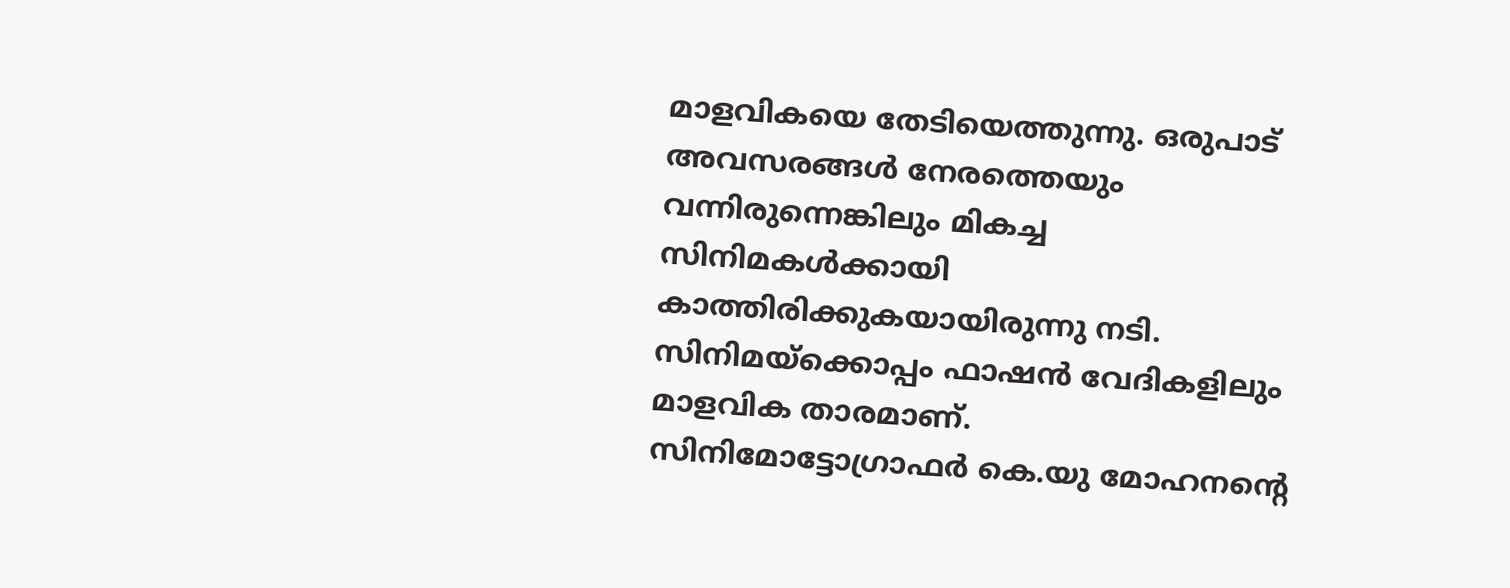മാളവികയെ തേടിയെത്തുന്നു. ഒരുപാട് അവസരങ്ങൾ നേരത്തെയും വന്നിരുന്നെങ്കിലും മികച്ച സിനിമകൾക്കായി കാത്തിരിക്കുകയായിരുന്നു നടി. സിനിമയ്ക്കൊപ്പം ഫാഷൻ വേദികളിലും മാളവിക താരമാണ്. സിനിമോട്ടോഗ്രാഫർ കെ.യു മോഹനന്‍റെ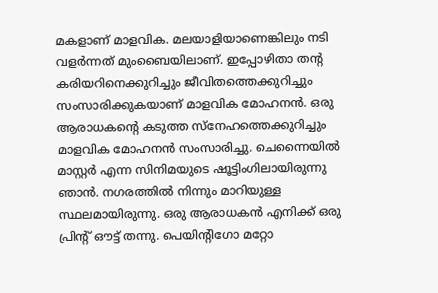മകളാണ് മാളവിക. മലയാളിയാണെങ്കിലും നടി വളർന്നത് മുംബൈയിലാണ്. ഇപ്പോഴിതാ തന്‍റ കരിയറിനെക്കുറിച്ചും ജീവിതത്തെക്കുറിച്ചും സംസാരിക്കുകയാണ് മാളവിക മോഹനൻ. ഒരു ആരാധകന്‍റെ കടുത്ത സ്നേഹത്തെക്കുറിച്ചും മാളവിക മോഹനൻ സംസാരിച്ചു. ചെന്നൈയിൽ മാസ്റ്റർ എന്ന സിനിമയുടെ ഷൂട്ടിംഗിലായിരുന്നു ഞാൻ. നഗരത്തിൽ നിന്നും മാറിയുള്ള സ്ഥലമായിരുന്നു. ഒരു ആരാധകൻ എനിക്ക് ഒരു പ്രിന്‍റ് ഔട്ട് തന്നു. പെയിന്‍റിഗോ മറ്റോ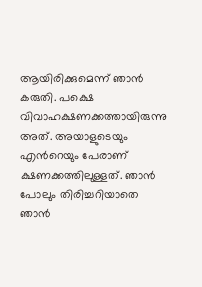ആയിരിക്കുമെന്ന് ഞാൻ കരുതി. പക്ഷെ വിവാഹക്ഷണക്കത്തായിരുന്നു അത്. അയാളുടെയും എന്‍റെയും പേരാണ് ക്ഷണക്കത്തിലുള്ളത്. ഞാൻ പോലും തിരിച്ചറിയാതെ ഞാൻ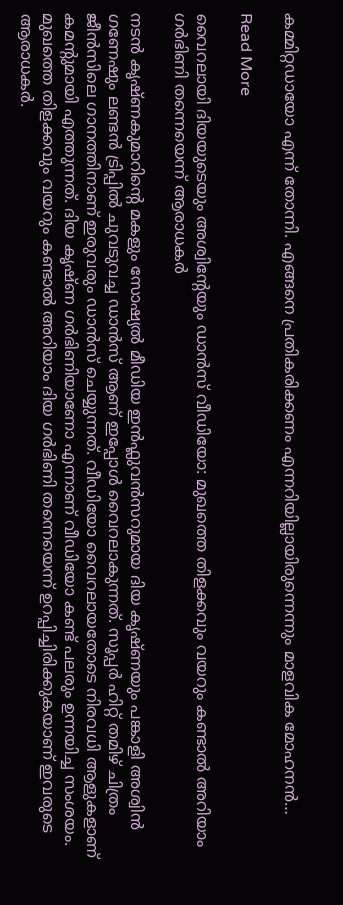കമ്മിറ്റഡായോ എന്ന് തോന്നി. എങ്ങനെ പ്രതികരിക്കണം എന്നറിയില്ലായിരുന്നെന്നും മാളവിക മോഹനൻ…

Read More

വൈറലായി ദിയയുടെയും അശ്വിന്‍റേയും ഡാൻസ് വീഡിയോ: മുഖത്തെ തിളക്കവും വയറും കണ്ടാൽ അറിയാം ഗർഭിണി തന്നെയെന്ന് ആരാധകർ

നടൻ കൃഷ്ണകുമാറിന്‍റെ മകളും സോഷ്യൽ മീഡിയ ഇൻഫ്ലുവൻസറുമായ ദിയ കൃഷ്ണയും പങ്കാളി അശ്വിൻ ഗണേഷും ലണ്ടൻ ട്രിപ്പിൽ ചുവടുവച്ച ഡാൻസ് ആണ് ഇപ്പോൾ വൈറലാകുന്നത്. സൂപ്പര്‍ ഹിറ്റ് തമിഴ് ചിത്രം ജീൻസിലെ ഗാനത്തിനാണ് ഇരുവരും ഡാൻസ് ചെയ്യുന്നത്. വീഡിയോ വൈറലായതോടെ നിരവധി ആളുകളാണ് കമന്‍റുമായി എത്തുന്നത്. ദിയ കൃഷ്ണ ഗർഭിണിയാണോ എന്നാണ് വീഡിയോ കണ്ട് പലരും ഉന്നയിച്ച സംശയം. മുഖത്തെ തിളക്കവും വയറും കണ്ടാൽ അറിയാം ദിയ ഗർഭിണി തന്നെയെന്ന് ഉറപ്പിച്ചിരിക്കുകയാണ് ഇവരുടെ ആരാധകർ.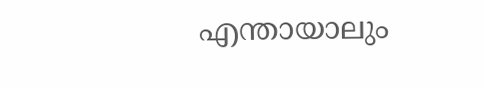എന്തായാലും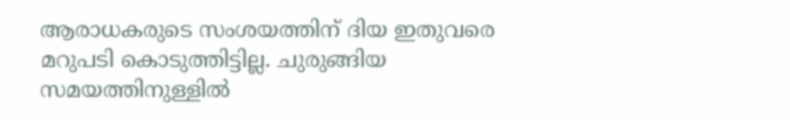ആരാധകരുടെ സംശയത്തിന് ദിയ ഇതുവരെ മറുപടി കൊടുത്തിട്ടില്ല. ചുരുങ്ങിയ സമയത്തിനുള്ളിൽ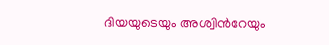ദിയയുടെയും അശ്വിന്‍റേയും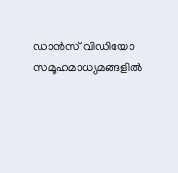ഡാൻസ് വിഡിയോ സമൂഹമാധ്യമങ്ങളിൽ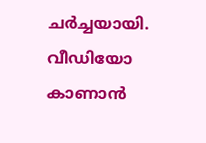ചർച്ചയായി. വീഡിയോ കാണാൻ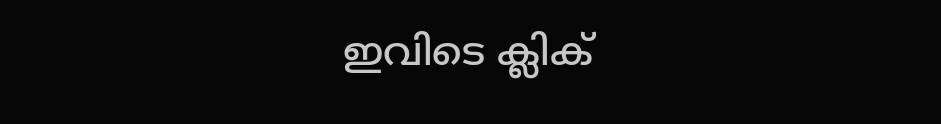ഇവിടെ ക്ലിക്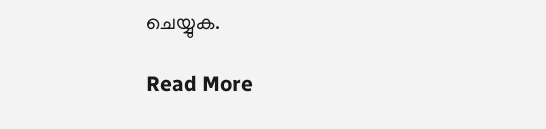ചെയ്യുക.

Read More